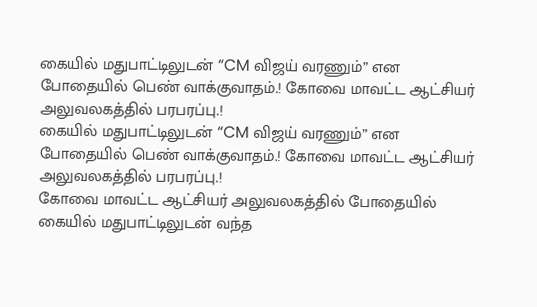கையில் மதுபாட்டிலுடன் “CM விஜய் வரணும்” என போதையில் பெண் வாக்குவாதம்.! கோவை மாவட்ட ஆட்சியர் அலுவலகத்தில் பரபரப்பு.!
கையில் மதுபாட்டிலுடன் “CM விஜய் வரணும்” என போதையில் பெண் வாக்குவாதம்.! கோவை மாவட்ட ஆட்சியர் அலுவலகத்தில் பரபரப்பு.!
கோவை மாவட்ட ஆட்சியர் அலுவலகத்தில் போதையில் கையில் மதுபாட்டிலுடன் வந்த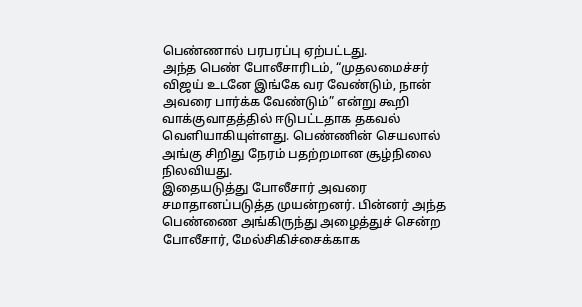பெண்ணால் பரபரப்பு ஏற்பட்டது.
அந்த பெண் போலீசாரிடம், “முதலமைச்சர் விஜய் உடனே இங்கே வர வேண்டும், நான் அவரை பார்க்க வேண்டும்” என்று கூறி வாக்குவாதத்தில் ஈடுபட்டதாக தகவல் வெளியாகியுள்ளது. பெண்ணின் செயலால் அங்கு சிறிது நேரம் பதற்றமான சூழ்நிலை நிலவியது.
இதையடுத்து போலீசார் அவரை சமாதானப்படுத்த முயன்றனர். பின்னர் அந்த பெண்ணை அங்கிருந்து அழைத்துச் சென்ற போலீசார், மேல்சிகிச்சைக்காக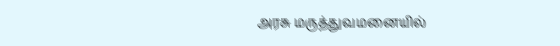அரசு மருத்துவமனையில்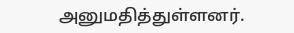அனுமதித்துள்ளனர்.